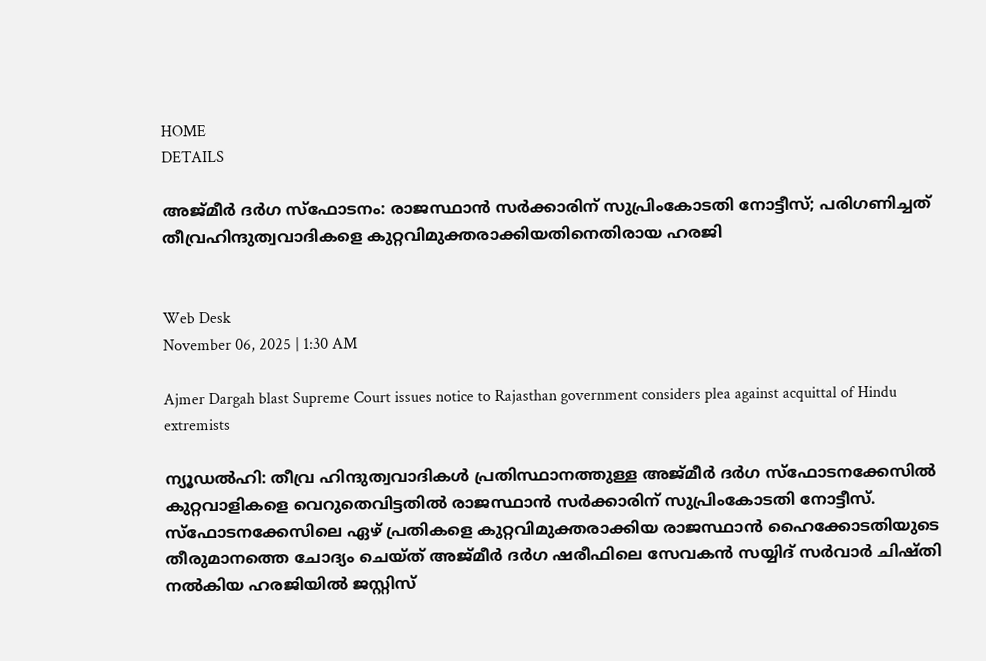HOME
DETAILS

അജ്മീര്‍ ദര്‍ഗ സ്‌ഫോടനം: രാജസ്ഥാന്‍ സര്‍ക്കാരിന് സുപ്രിംകോടതി നോട്ടീസ്; പരിഗണിച്ചത് തീവ്രഹിന്ദുത്വവാദികളെ കുറ്റവിമുക്തരാക്കിയതിനെതിരായ ഹരജി


Web Desk
November 06, 2025 | 1:30 AM

Ajmer Dargah blast Supreme Court issues notice to Rajasthan government considers plea against acquittal of Hindu extremists

ന്യൂഡല്‍ഹി: തീവ്ര ഹിന്ദുത്വവാദികള്‍ പ്രതിസ്ഥാനത്തുള്ള അജ്മീര്‍ ദര്‍ഗ സ്‌ഫോടനക്കേസില്‍ കുറ്റവാളികളെ വെറുതെവിട്ടതില്‍ രാജസ്ഥാന്‍ സര്‍ക്കാരിന് സുപ്രിംകോടതി നോട്ടീസ്. സ്‌ഫോടനക്കേസിലെ ഏഴ് പ്രതികളെ കുറ്റവിമുക്തരാക്കിയ രാജസ്ഥാന്‍ ഹൈക്കോടതിയുടെ തീരുമാനത്തെ ചോദ്യം ചെയ്ത് അജ്മീര്‍ ദര്‍ഗ ഷരീഫിലെ സേവകന്‍ സയ്യിദ് സര്‍വാര്‍ ചിഷ്തി നല്‍കിയ ഹരജിയില്‍ ജസ്റ്റിസ്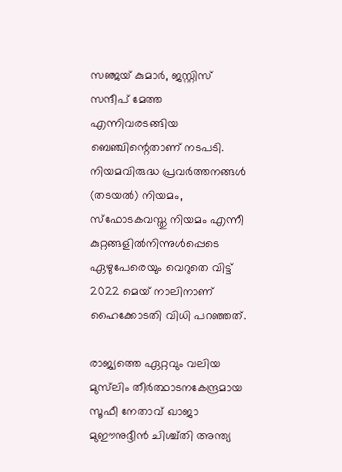സഞ്ജയ് കുമാര്‍, ജസ്റ്റിസ് സന്ദീപ് മേത്ത എന്നിവരടങ്ങിയ ബെഞ്ചിന്റെതാണ് നടപടി. നിയമവിരുദ്ധ പ്രവര്‍ത്തനങ്ങള്‍ (തടയല്‍) നിയമം, സ്‌ഫോടകവസ്തു നിയമം എന്നീ കുറ്റങ്ങളില്‍നിന്നുള്‍പ്പെടെ ഏഴുപേരെയും വെറുതെ വിട്ട് 2022 മെയ് നാലിനാണ് ഹൈക്കോടതി വിധി പറഞ്ഞത്.

രാജ്യത്തെ ഏറ്റവും വലിയ മുസ്‌ലിം തീര്‍ത്ഥാടനകേന്ദ്രമായ സൂഫീ നേതാവ് ഖാജാ മുഈനുദ്ദീന്‍ ചിശ്ച്തി അന്ത്യ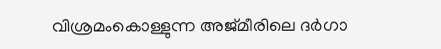വിശ്രമംകൊള്ളുന്ന അജ്മീരിലെ ദര്‍ഗാ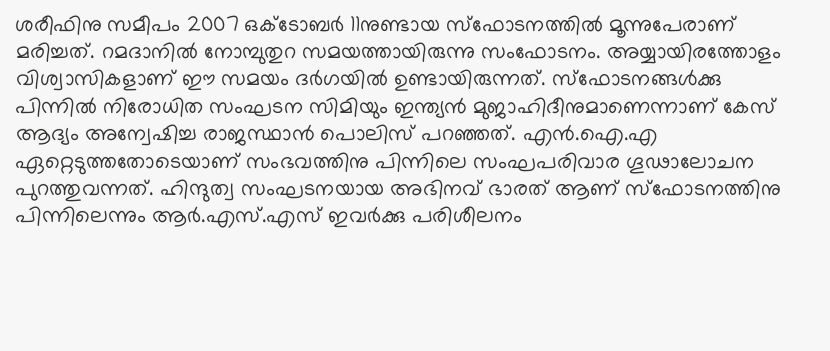ശരീഫിനു സമീപം 2007 ഒക്ടോബര്‍ 11നുണ്ടായ സ്‌ഫോടനത്തില്‍ മൂന്നുപേരാണ് മരിച്ചത്. റമദാനില്‍ നോമ്പുതുറ സമയത്തായിരുന്നു സംഫോടനം. അയ്യായിരത്തോളം വിശ്വാസികളാണ് ഈ സമയം ദര്‍ഗയില്‍ ഉണ്ടായിരുന്നത്. സ്‌ഫോടനങ്ങള്‍ക്കു പിന്നില്‍ നിരോധിത സംഘടന സിമിയും ഇന്ത്യന്‍ മുജാഹിദീനുമാണെന്നാണ് കേസ് ആദ്യം അന്വേഷിച്ച രാജസ്ഥാന്‍ പൊലിസ് പറഞ്ഞത്. എന്‍.ഐ.എ ഏറ്റെടുത്തതോടെയാണ് സംഭവത്തിനു പിന്നിലെ സംഘപരിവാര ഗൂഢാലോചന പുറത്തുവന്നത്. ഹിന്ദുത്വ സംഘടനയായ അഭിനവ് ഭാരത് ആണ് സ്‌ഫോടനത്തിനു പിന്നിലെന്നും ആര്‍.എസ്.എസ് ഇവര്‍ക്കു പരിശീലനം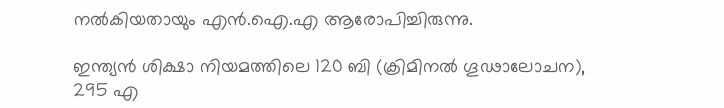നല്‍കിയതായും എന്‍.ഐ.എ ആരോപിച്ചിരുന്നു.

ഇന്ത്യന്‍ ശിക്ഷാ നിയമത്തിലെ 120 ബി (ക്രിമിനല്‍ ഗൂഢാലോചന), 295 എ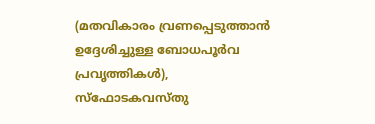(മതവികാരം വ്രണപ്പെടുത്താന്‍ ഉദ്ദേശിച്ചുള്ള ബോധപൂര്‍വ പ്രവൃത്തികള്‍), സ്‌ഫോടകവസ്തു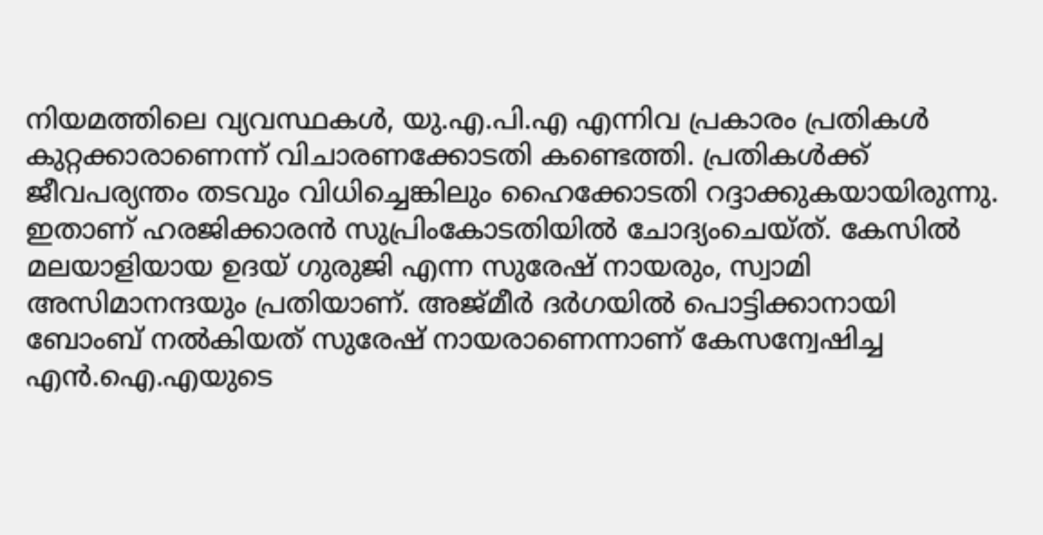നിയമത്തിലെ വ്യവസ്ഥകള്‍, യു.എ.പി.എ എന്നിവ പ്രകാരം പ്രതികള്‍ കുറ്റക്കാരാണെന്ന് വിചാരണക്കോടതി കണ്ടെത്തി. പ്രതികള്‍ക്ക് ജീവപര്യന്തം തടവും വിധിച്ചെങ്കിലും ഹൈക്കോടതി റദ്ദാക്കുകയായിരുന്നു. ഇതാണ് ഹരജിക്കാരന്‍ സുപ്രിംകോടതിയില്‍ ചോദ്യംചെയ്ത്. കേസില്‍ മലയാളിയായ ഉദയ് ഗുരുജി എന്ന സുരേഷ് നായരും, സ്വാമി അസിമാനന്ദയും പ്രതിയാണ്. അജ്മീര്‍ ദര്‍ഗയില്‍ പൊട്ടിക്കാനായി ബോംബ് നല്‍കിയത് സുരേഷ് നായരാണെന്നാണ് കേസന്വേഷിച്ച എന്‍.ഐ.എയുടെ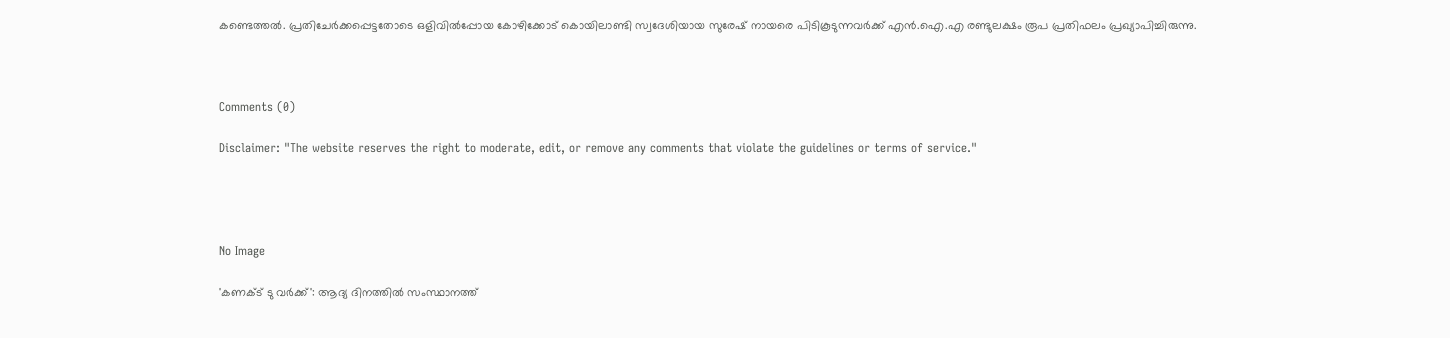കണ്ടെത്തല്‍. പ്രതിചേര്‍ക്കപ്പെട്ടതോടെ ഒളിവില്‍പ്പോയ കോഴിക്കോട് കൊയിലാണ്ടി സ്വദേശിയായ സുരേഷ് നായരെ പിടികൂടുന്നവര്‍ക്ക് എന്‍.ഐ.എ രണ്ടുലക്ഷം രൂപ പ്രതിഫലം പ്രഖ്യാപിച്ചിരുന്നു.



Comments (0)

Disclaimer: "The website reserves the right to moderate, edit, or remove any comments that violate the guidelines or terms of service."




No Image

'കണക്ട് ടു വർക്ക്': ആദ്യ ദിനത്തിൽ സംസ്ഥാനത്ത്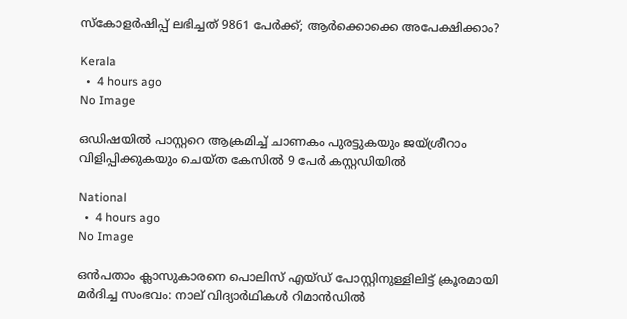സ്കോളർഷിപ്പ് ലഭിച്ചത് 9861 പേർക്ക്; ആർക്കൊക്കെ അപേക്ഷിക്കാം?

Kerala
  •  4 hours ago
No Image

ഒഡിഷയില്‍ പാസ്റ്ററെ ആക്രമിച്ച് ചാണകം പുരട്ടുകയും ജയ്ശ്രീറാം വിളിപ്പിക്കുകയും ചെയ്ത കേസില്‍ 9 പേര്‍ കസ്റ്റഡിയില്‍

National
  •  4 hours ago
No Image

ഒൻപതാം ക്ലാസുകാരനെ പൊലിസ് എയ്ഡ് പോസ്റ്റിനുള്ളിലിട്ട് ക്രൂരമായി മർദിച്ച സംഭവം: നാല് വിദ്യാർഥികൾ റിമാൻഡിൽ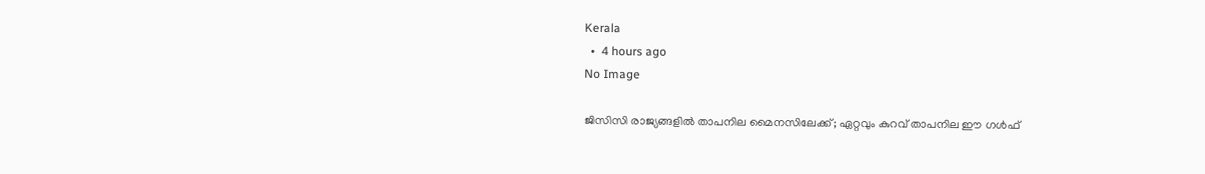Kerala
  •  4 hours ago
No Image

ജിസിസി രാജ്യങ്ങളിൽ താപനില മൈനസിലേക്ക്; ഏറ്റവും കുറവ് താപനില ഈ ഗൾഫ്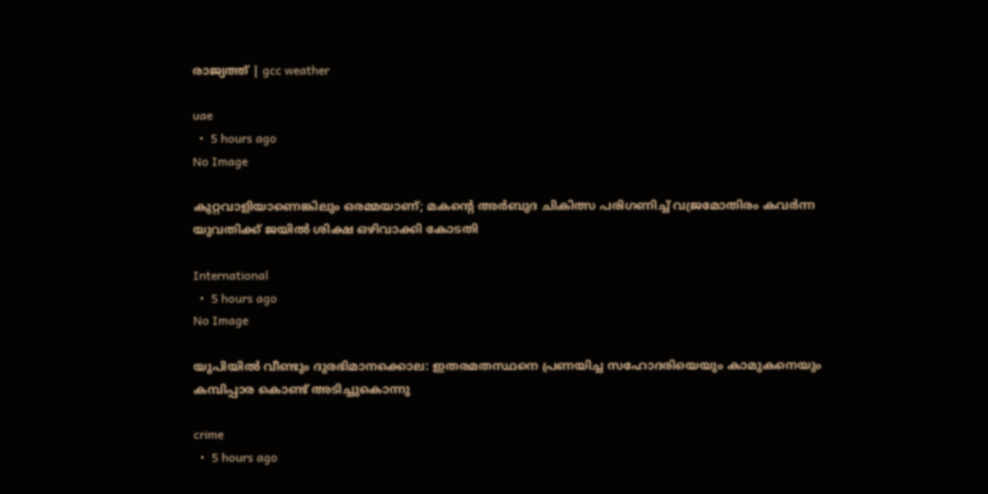രാജ്യത്ത് | gcc weather

uae
  •  5 hours ago
No Image

കുറ്റവാളിയാണെങ്കിലും ഒരമ്മയാണ്; മകന്റെ അർബുദ ചികിത്സ പരിഗണിച്ച് വജ്രമോതിരം കവർന്ന യുവതിക്ക് ജയിൽ ശിക്ഷ ഒഴിവാക്കി കോടതി

International
  •  5 hours ago
No Image

യുപിയിൽ വീണ്ടും ദുരഭിമാനക്കൊല: ഇതരമതസ്ഥനെ പ്രണയിച്ച സഹോദരിയെയും കാമുകനെയും കമ്പിപ്പാര കൊണ്ട് അടിച്ചുകൊന്നു

crime
  •  5 hours ago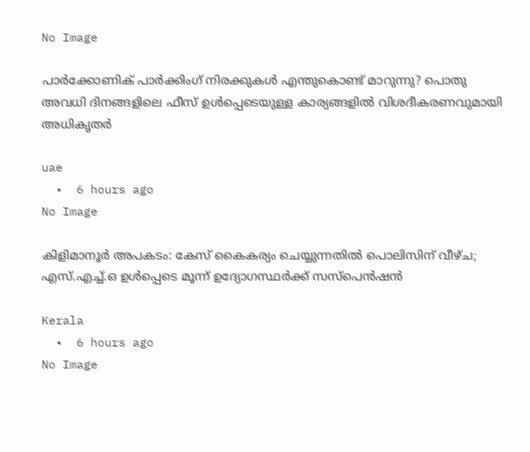No Image

പാർക്കോണിക് പാർക്കിംഗ് നിരക്കുകൾ എന്തുകൊണ്ട് മാറുന്നു? പൊതു അവധി ദിനങ്ങളിലെ ഫീസ് ഉൾപ്പെടെയുള്ള കാര്യങ്ങളിൽ വിശദീകരണവുമായി അധികൃതർ

uae
  •  6 hours ago
No Image

കിളിമാനൂർ അപകടം: കേസ് കൈകര്യം ചെയ്യുന്നതിൽ പൊലിസിന് വീഴ്ച; എസ്.എച്ച്.ഒ ഉൾപ്പെടെ മൂന്ന് ഉദ്യോഗസ്ഥർക്ക് സസ്പെൻഷൻ

Kerala
  •  6 hours ago
No Image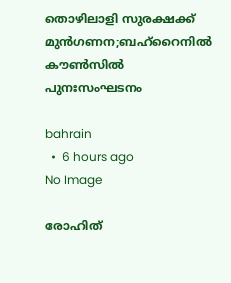തൊഴിലാളി സുരക്ഷക്ക് മുന്‍ഗണന;ബഹ്‌റൈനില്‍ കൗണ്‍സില്‍ പുനഃസംഘടനം

bahrain
  •  6 hours ago
No Image

രോഹിത്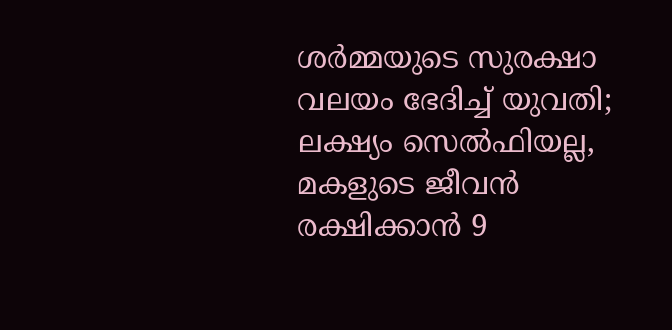ശർമ്മയുടെ സുരക്ഷാ വലയം ഭേദിച്ച് യുവതി; ലക്ഷ്യം സെൽഫിയല്ല, മകളുടെ ജീവൻ രക്ഷിക്കാൻ 9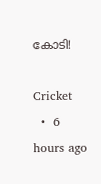കോടി!

Cricket
  •  6 hours ago